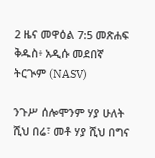2 ዜና መዋዕል 7:5 መጽሐፍ ቅዱስ፥ አዲሱ መደበኛ ትርጒም (NASV)

ንጉሥ ሰሎሞንም ሃያ ሁለት ሺህ በሬ፣ መቶ ሃያ ሺህ በግና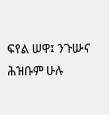ፍየል ሠዋ፤ ንጉሡና ሕዝቡም ሁሉ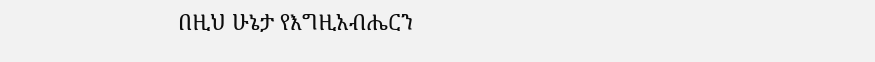በዚህ ሁኔታ የእግዚአብሔርን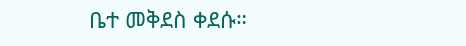ቤተ መቅደስ ቀደሱ።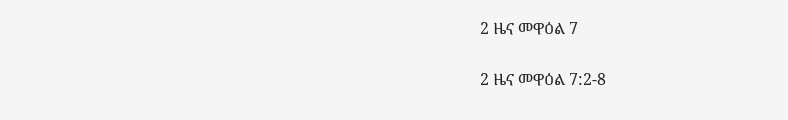2 ዜና መዋዕል 7

2 ዜና መዋዕል 7:2-8